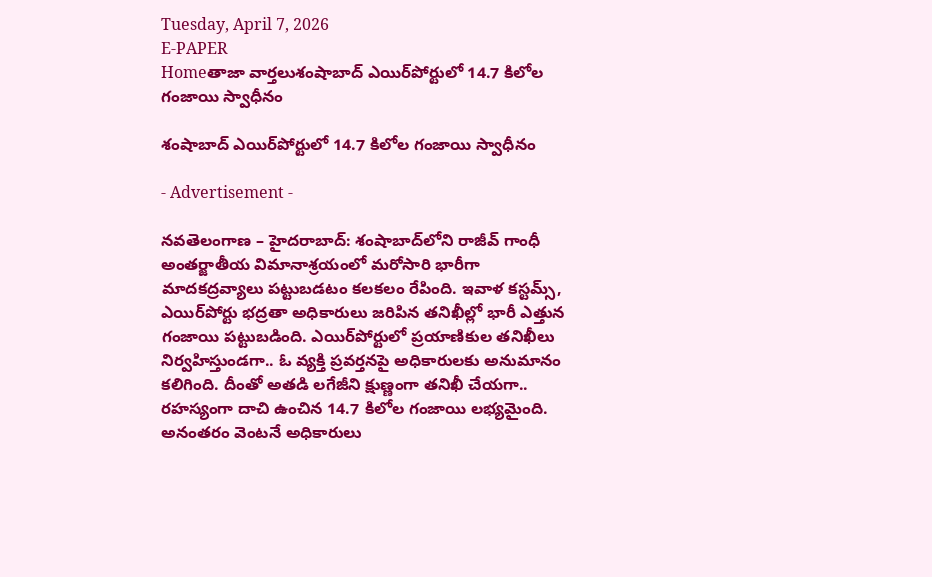Tuesday, April 7, 2026
E-PAPER
Homeతాజా వార్తలుశంషాబాద్ ఎయిర్‌పోర్టులో 14.7 కిలోల గంజాయి స్వాధీనం

శంషాబాద్ ఎయిర్‌పోర్టులో 14.7 కిలోల గంజాయి స్వాధీనం

- Advertisement -

నవతెలంగాణ – హైదరాబాద్: శంషాబాద్‌లోని రాజీవ్ గాంధీ అంతర్జాతీయ విమానాశ్రయంలో మరోసారి భారీగా మాదకద్రవ్యాలు పట్టుబడటం కలకలం రేపింది. ఇవాళ కస్టమ్స్, ఎయిర్‌పోర్టు భద్రతా అధికారులు జరిపిన తనిఖీల్లో భారీ ఎత్తున గంజాయి పట్టుబడింది. ఎయిర్‌పోర్టులో ప్రయాణికుల తనిఖీలు నిర్వహిస్తుండగా.. ఓ వ్యక్తి ప్రవర్తనపై అధికారులకు అనుమానం కలిగింది. దీంతో అతడి లగేజీని క్షుణ్ణంగా తనిఖీ చేయగా.. రహస్యంగా దాచి ఉంచిన 14.7 కిలోల గంజాయి లభ్యమైంది. అనంతరం వెంటనే అధికారులు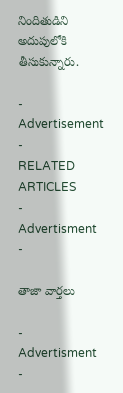నిందితుడిని అదుపులోకి తీసుకున్నారు.

- Advertisement -
RELATED ARTICLES
- Advertisment -

తాజా వార్తలు

- Advertisment -